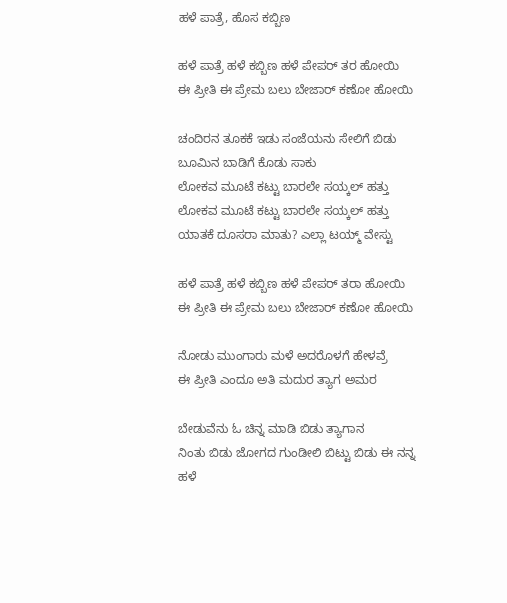ಹಳೆ ಪಾತ್ರೆ, ಹೊಸ ಕಬ್ಬಿಣ

ಹಳೆ ಪಾತ್ರೆ ಹಳೆ ಕಬ್ಬಿಣ ಹಳೆ ಪೇಪರ್ ತರ ಹೋಯಿ
ಈ ಪ್ರೀತಿ ಈ ಪ್ರೇಮ ಬಲು ಬೇಜಾರ್ ಕಣೋ ಹೋಯಿ

ಚಂದಿರನ ತೂಕಕೆ ಇಡು ಸಂಜೆಯನು ಸೇಲಿಗೆ ಬಿಡು
ಬೂಮಿನ ಬಾಡಿಗೆ ಕೊಡು ಸಾಕು
ಲೋಕವ ಮೂಟೆ ಕಟ್ಟು ಬಾರಲೇ ಸಯ್ಕಲ್ ಹತ್ತು
ಲೋಕವ ಮೂಟೆ ಕಟ್ಟು ಬಾರಲೇ ಸಯ್ಕಲ್ ಹತ್ತು
ಯಾತಕೆ ದೂಸರಾ ಮಾತು? ಎಲ್ಲಾ ಟಯ್ಮ್ ವೇಸ್ಟು

ಹಳೆ ಪಾತ್ರೆ ಹಳೆ ಕಬ್ಬಿಣ ಹಳೆ ಪೇಪರ್ ತರಾ ಹೋಯಿ
ಈ ಪ್ರೀತಿ ಈ ಪ್ರೇಮ ಬಲು ಬೇಜಾರ್ ಕಣೋ ಹೋಯಿ

ನೋಡು ಮುಂಗಾರು ಮಳೆ ಅದರೊಳಗೆ ಹೇಳವ್ರೆ
ಈ ಪ್ರೀತಿ ಎಂದೂ ಅತಿ ಮದುರ ತ್ಯಾಗ ಅಮರ

ಬೇಡುವೆನು ಓ ಚಿನ್ನ ಮಾಡಿ ಬಿಡು ತ್ಯಾಗಾನ
ನಿಂತು ಬಿಡು ಜೋಗದ ಗುಂಡೀಲಿ ಬಿಟ್ಟು ಬಿಡು ಈ ನನ್ನ
ಹಳೆ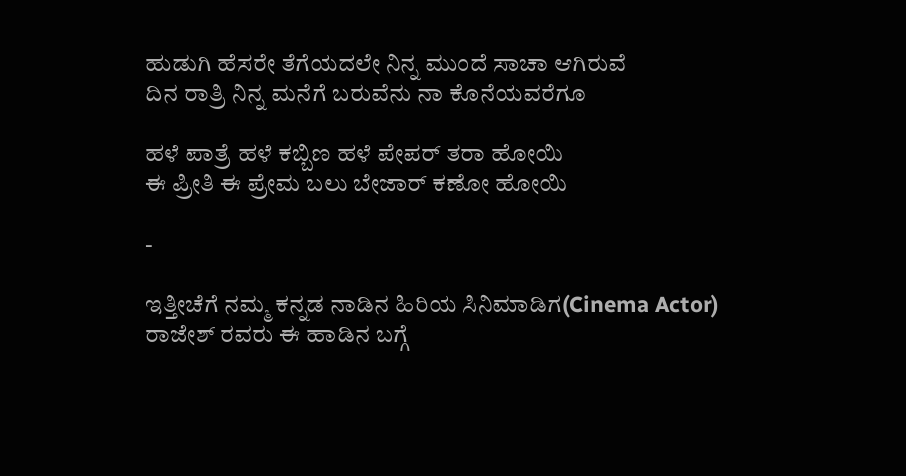ಹುಡುಗಿ ಹೆಸರೇ ತೆಗೆಯದಲೇ ನಿನ್ನ ಮುಂದೆ ಸಾಚಾ ಆಗಿರುವೆ
ದಿನ ರಾತ್ರಿ ನಿನ್ನ ಮನೆಗೆ ಬರುವೆನು ನಾ ಕೊನೆಯವರೆಗೂ

ಹಳೆ ಪಾತ್ರೆ ಹಳೆ ಕಬ್ಬಿಣ ಹಳೆ ಪೇಪರ್ ತರಾ ಹೋಯಿ
ಈ ಪ್ರೀತಿ ಈ ಪ್ರೇಮ ಬಲು ಬೇಜಾರ್ ಕಣೋ ಹೋಯಿ

-

ಇತ್ತೀಚೆಗೆ ನಮ್ಮ ಕನ್ನಡ ನಾಡಿನ ಹಿರಿಯ ಸಿನಿಮಾಡಿಗ(Cinema Actor) ರಾಜೇಶ್ ರವರು ಈ ಹಾಡಿನ ಬಗ್ಗೆ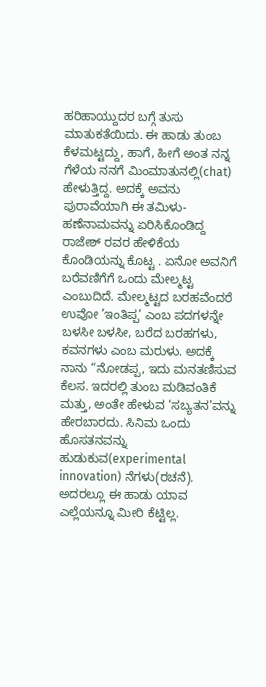ಹರಿಹಾಯ್ದುದರ ಬಗ್ಗೆ ತುಸು ಮಾತುಕತೆಯಿದು. ಈ ಹಾಡು ತುಂಬ ಕೆಳಮಟ್ಟದ್ದು, ಹಾಗೆ, ಹೀಗೆ ಅಂತ ನನ್ನ ಗೆಳೆಯ ನನಗೆ ಮಿಂಮಾತುನಲ್ಲಿ(chat) ಹೇಳುತ್ತಿದ್ದ. ಅದಕ್ಕೆ ಅವನು ಪುರಾವೆಯಾಗಿ ಈ ತಮಿಳು-ಹಣೆನಾಮವನ್ನು ಏರಿಸಿಕೊಂಡಿದ್ದ ರಾಜೇಶ್ ರವರ ಹೇಳಿಕೆಯ ಕೊಂಡಿಯನ್ನು ಕೊಟ್ಟ . ಏನೋ ಅವನಿಗೆ ಬರೆವಣಿಗೆಗೆ ಒಂದು ಮೇಲ್ಮಟ್ಟ ಎಂಬುದಿದೆ. ಮೇಲ್ಮಟ್ಟದ ಬರಹವೆಂದರೆ ಉವೋ ’ಇಂತಿಪ್ಪ’ ಎಂಬ ಪದಗಳನ್ನೇ ಬಳಸೀ ಬಳಸೀ, ಬರೆದ ಬರಹಗಳು, ಕವನಗಳು ಎಂಬ ಮರುಳು. ಅದಕ್ಕೆ ನಾನು “ನೋಡಪ್ಪ, ಇದು ಮನತಣಿಸುವ ಕೆಲಸ. ಇದರಲ್ಲಿ ತುಂಬ ಮಡಿವಂತಿಕೆ ಮತ್ತು, ಅಂತೇ ಹೇಳುವ ‘ಸಬ್ಯತನ’ವನ್ನು ಹೇರಬಾರದು. ಸಿನಿಮ ಒಂದು ಹೊಸತನವನ್ನು ಹುಡುಕುವ(experimental innovation) ನೆಗಳು(ರಚನೆ). ಅದರಲ್ಲೂ ಈ ಹಾಡು ಯಾವ ಎಲ್ಲೆಯನ್ನೂ ಮೀರಿ ಕೆಟ್ಟಿಲ್ಲ.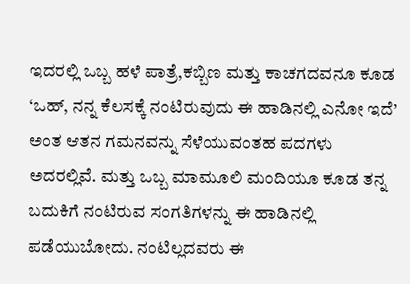ಇದರಲ್ಲಿ ಒಬ್ಬ ಹಳೆ ಪಾತ್ರೆ,ಕಬ್ಬಿಣ ಮತ್ತು ಕಾಚಗದವನೂ ಕೂಡ ‘ಒಹ್, ನನ್ನ ಕೆಲಸಕ್ಕೆ ನಂಟಿರುವುದು ಈ ಹಾಡಿನಲ್ಲಿ ಎನೋ ಇದೆ’ ಅಂತ ಆತನ ಗಮನವನ್ನು ಸೆಳೆಯುವಂತಹ ಪದಗಳು ಅದರಲ್ಲಿವೆ. ಮತ್ತು ಒಬ್ಬ ಮಾಮೂಲಿ ಮಂದಿಯೂ ಕೂಡ ತನ್ನ ಬದುಕಿಗೆ ನಂಟಿರುವ ಸಂಗತಿಗಳನ್ನು ಈ ಹಾಡಿನಲ್ಲಿ ಪಡೆಯುಬೋದು. ನಂಟಿಲ್ಲದವರು ಈ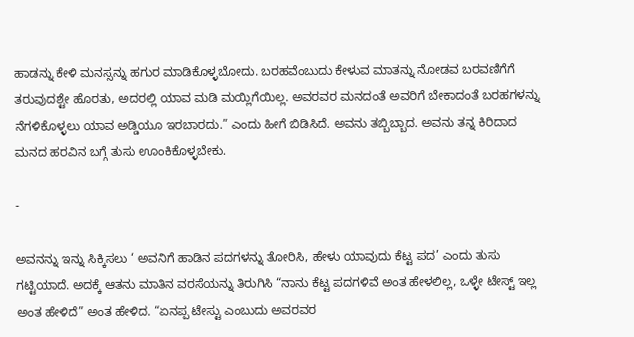ಹಾಡನ್ನು ಕೇಳಿ ಮನಸ್ಸನ್ನು ಹಗುರ ಮಾಡಿಕೊಳ್ಳಬೋದು. ಬರಹವೆಂಬುದು ಕೇಳುವ ಮಾತನ್ನು ನೋಡವ ಬರವಣಿಗೆಗೆ ತರುವುದಶ್ಟೇ ಹೊರತು, ಅದರಲ್ಲಿ ಯಾವ ಮಡಿ ಮಯ್ಲಿಗೆಯಿಲ್ಲ. ಅವರವರ ಮನದಂತೆ ಅವರಿಗೆ ಬೇಕಾದಂತೆ ಬರಹಗಳನ್ನು ನೆಗಳಿಕೊಳ್ಳಲು ಯಾವ ಅಡ್ಡಿಯೂ ಇರಬಾರದು.” ಎಂದು ಹೀಗೆ ಬಿಡಿಸಿದೆ. ಅವನು ತಬ್ಬಿಬ್ಬಾದ. ಅವನು ತನ್ನ ಕಿರಿದಾದ ಮನದ ಹರವಿನ ಬಗ್ಗೆ ತುಸು ಊಂಕಿಕೊಳ್ಳಬೇಕು.

-

ಅವನನ್ನು ಇನ್ನು ಸಿಕ್ಕಿಸಲು ‘ ಅವನಿಗೆ ಹಾಡಿನ ಪದಗಳನ್ನು ತೋರಿಸಿ, ಹೇಳು ಯಾವುದು ಕೆಟ್ಟ ಪದ’ ಎಂದು ತುಸು ಗಟ್ಟಿಯಾದೆ. ಅದಕ್ಕೆ ಆತನು ಮಾತಿನ ವರಸೆಯನ್ನು ತಿರುಗಿಸಿ “ನಾನು ಕೆಟ್ಟ ಪದಗಳಿವೆ ಅಂತ ಹೇಳಲಿಲ್ಲ, ಒಳ್ಳೇ ಟೇಸ್ಟ್ ಇಲ್ಲ ಅಂತ ಹೇಳಿದೆ” ಅಂತ ಹೇಳಿದ. “ಏನಪ್ಪ ಟೇಸ್ಟು ಎಂಬುದು ಅವರವರ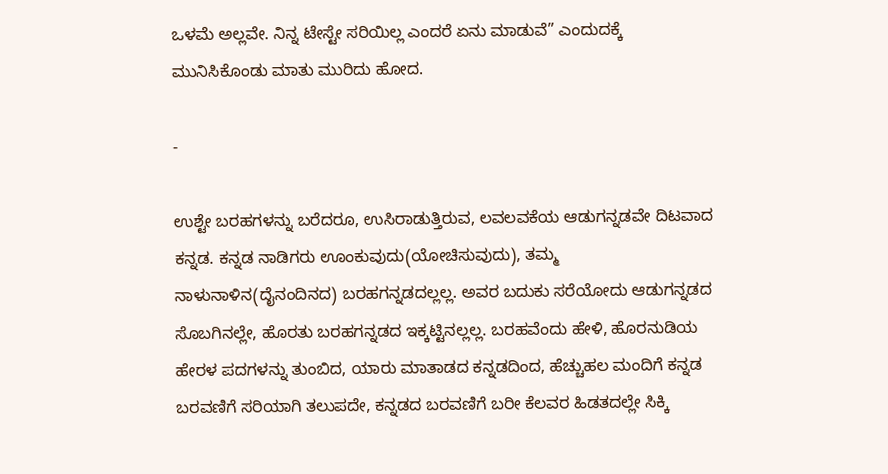ಒಳಮೆ ಅಲ್ಲವೇ. ನಿನ್ನ ಟೇಸ್ಟೇ ಸರಿಯಿಲ್ಲ ಎಂದರೆ ಏನು ಮಾಡುವೆ” ಎಂದುದಕ್ಕೆ ಮುನಿಸಿಕೊಂಡು ಮಾತು ಮುರಿದು ಹೋದ.

-

ಉಶ್ಟೇ ಬರಹಗಳನ್ನು ಬರೆದರೂ, ಉಸಿರಾಡುತ್ತಿರುವ, ಲವಲವಕೆಯ ಆಡುಗನ್ನಡವೇ ದಿಟವಾದ ಕನ್ನಡ. ಕನ್ನಡ ನಾಡಿಗರು ಊಂಕುವುದು(ಯೋಚಿಸುವುದು), ತಮ್ಮ ನಾಳುನಾಳಿನ(ದೈನಂದಿನದ) ಬರಹಗನ್ನಡದಲ್ಲಲ್ಲ. ಅವರ ಬದುಕು ಸರೆಯೋದು ಆಡುಗನ್ನಡದ ಸೊಬಗಿನಲ್ಲೇ, ಹೊರತು ಬರಹಗನ್ನಡದ ಇಕ್ಕಟ್ಟಿನಲ್ಲಲ್ಲ. ಬರಹವೆಂದು ಹೇಳಿ, ಹೊರನುಡಿಯ ಹೇರಳ ಪದಗಳನ್ನು ತುಂಬಿದ, ಯಾರು ಮಾತಾಡದ ಕನ್ನಡದಿಂದ, ಹೆಚ್ಚುಹಲ ಮಂದಿಗೆ ಕನ್ನಡ ಬರವಣಿಗೆ ಸರಿಯಾಗಿ ತಲುಪದೇ, ಕನ್ನಡದ ಬರವಣಿಗೆ ಬರೀ ಕೆಲವರ ಹಿಡತದಲ್ಲೇ ಸಿಕ್ಕಿ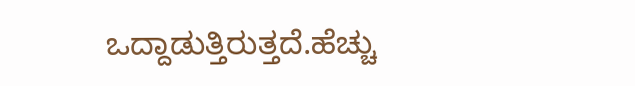ಒದ್ದಾಡುತ್ತಿರುತ್ತದೆ.ಹೆಚ್ಚು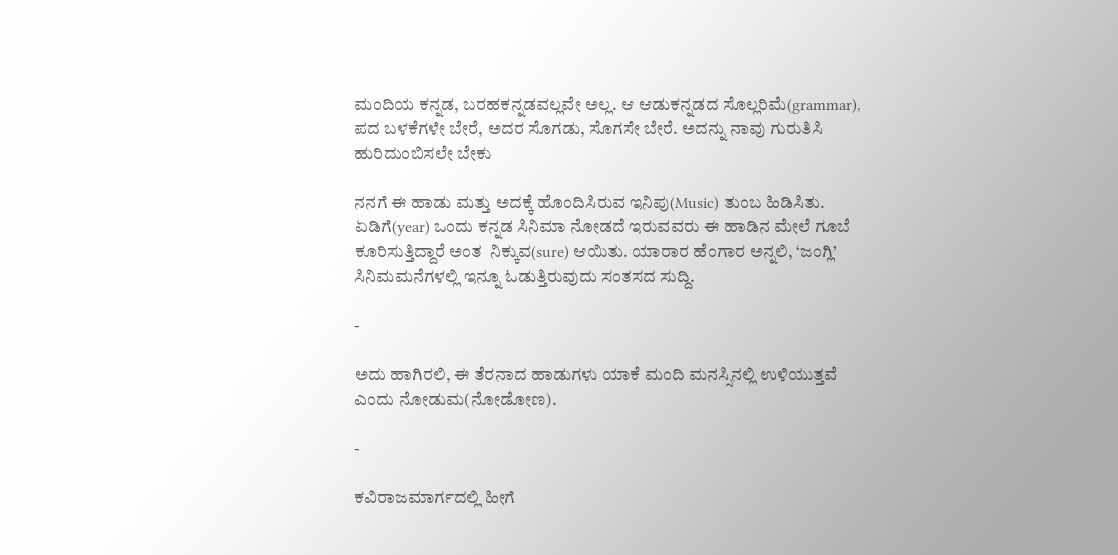ಮಂದಿಯ ಕನ್ನಡ, ಬರಹಕನ್ನಡವಲ್ಲವೇ ಅಲ್ಲ. ಆ ಆಡುಕನ್ನಡದ ಸೊಲ್ಲರಿಮೆ(grammar), ಪದ ಬಳಕೆಗಳೇ ಬೇರೆ, ಅದರ ಸೊಗಡು, ಸೊಗಸೇ ಬೇರೆ. ಅದನ್ನು ನಾವು ಗುರುತಿಸಿ ಹುರಿದುಂಬಿಸಲೇ ಬೇಕು

ನನಗೆ ಈ ಹಾಡು ಮತ್ತು ಅದಕ್ಕೆ ಹೊಂದಿಸಿರುವ ಇನಿಪು(Music) ತುಂಬ ಹಿಡಿಸಿತು. ಏಡಿಗೆ(year) ಒಂದು ಕನ್ನಡ ಸಿನಿಮಾ ನೋಡದೆ ಇರುವವರು ಈ ಹಾಡಿನ ಮೇಲೆ ಗೂಬೆ ಕೂರಿಸುತ್ತಿದ್ದಾರೆ ಅಂತ  ನಿಕ್ಕುವ(sure) ಆಯಿತು. ಯಾರಾರ ಹೆಂಗಾರ ಅನ್ನಲಿ, ‘ಜಂಗ್ಲಿ’ ಸಿನಿಮಮನೆಗಳಲ್ಲಿ ಇನ್ನೂ ಓಡುತ್ತಿರುವುದು ಸಂತಸದ ಸುದ್ದಿ.

-

ಅದು ಹಾಗಿರಲಿ, ಈ ತೆರನಾದ ಹಾಡುಗಳು ಯಾಕೆ ಮಂದಿ ಮನಸ್ಸಿನಲ್ಲಿ ಉಳಿಯುತ್ತವೆ ಎಂದು ನೋಡುಮ(ನೋಡೋಣ).

-

ಕವಿರಾಜಮಾರ್ಗದಲ್ಲಿ ಹೀಗೆ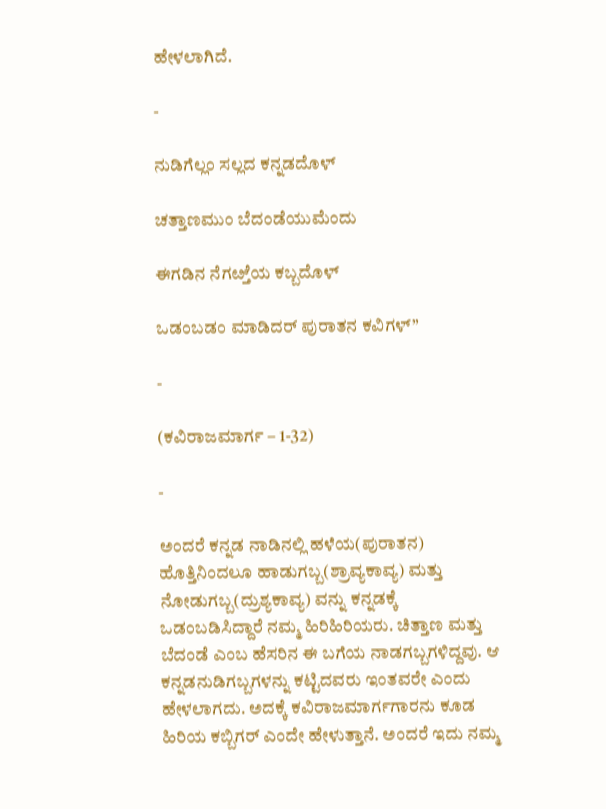ಹೇಳಲಾಗಿದೆ.

-

ನುಡಿಗೆಲ್ಲಂ ಸಲ್ಲದ ಕನ್ನಡದೊಳ್

ಚತ್ತಾಣಮುಂ ಬೆದಂಡೆಯುಮೆಂದು

ಈಗಡಿನ ನೆಗೞ್ತೆಯ ಕಬ್ಬದೊಳ್

ಒಡಂಬಡಂ ಮಾಡಿದರ್ ಪುರಾತನ ಕವಿಗಳ್”

-

(ಕವಿರಾಜಮಾರ್ಗ – 1-32)

-

ಅಂದರೆ ಕನ್ನಡ ನಾಡಿನಲ್ಲಿ ಹಳೆಯ(ಪುರಾತನ) ಹೊತ್ತಿನಿಂದಲೂ ಹಾಡುಗಬ್ಬ(ಶ್ರಾವ್ಯಕಾವ್ಯ) ಮತ್ತು ನೋಡುಗಬ್ಬ(ದ್ರುಶ್ಯಕಾವ್ಯ) ವನ್ನು ಕನ್ನಡಕ್ಕೆ ಒಡಂಬಡಿಸಿದ್ದಾರೆ ನಮ್ಮ ಹಿರಿಹಿರಿಯರು. ಚಿತ್ತಾಣ ಮತ್ತು ಬೆದಂಡೆ ಎಂಬ ಹೆಸರಿನ ಈ ಬಗೆಯ ನಾಡಗಬ್ಬಗಳಿದ್ದವು. ಆ ಕನ್ನಡನುಡಿಗಬ್ಬಗಳನ್ನು ಕಟ್ಟಿದವರು ಇಂತವರೇ ಎಂದು ಹೇಳಲಾಗದು. ಅದಕ್ಕೆ ಕವಿರಾಜಮಾರ್ಗಗಾರನು ಕೂಡ ಹಿರಿಯ ಕಬ್ಬಿಗರ್ ಎಂದೇ ಹೇಳುತ್ತಾನೆ. ಅಂದರೆ ಇದು ನಮ್ಮ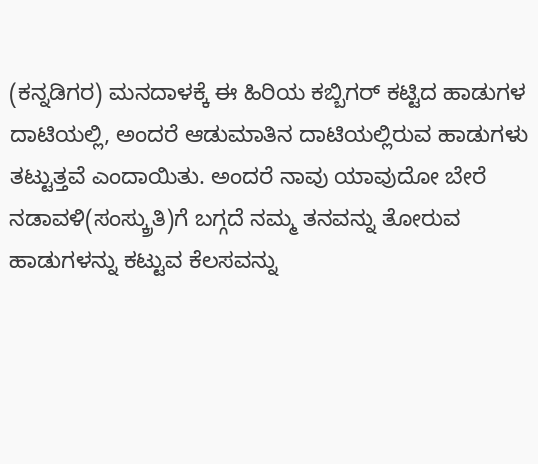(ಕನ್ನಡಿಗರ) ಮನದಾಳಕ್ಕೆ ಈ ಹಿರಿಯ ಕಬ್ಬಿಗರ್ ಕಟ್ಟಿದ ಹಾಡುಗಳ ದಾಟಿಯಲ್ಲಿ, ಅಂದರೆ ಆಡುಮಾತಿನ ದಾಟಿಯಲ್ಲಿರುವ ಹಾಡುಗಳು ತಟ್ಟುತ್ತವೆ ಎಂದಾಯಿತು. ಅಂದರೆ ನಾವು ಯಾವುದೋ ಬೇರೆ ನಡಾವಳಿ(ಸಂಸ್ಕ್ರುತಿ)ಗೆ ಬಗ್ಗದೆ ನಮ್ಮ ತನವನ್ನು ತೋರುವ ಹಾಡುಗಳನ್ನು ಕಟ್ಟುವ ಕೆಲಸವನ್ನು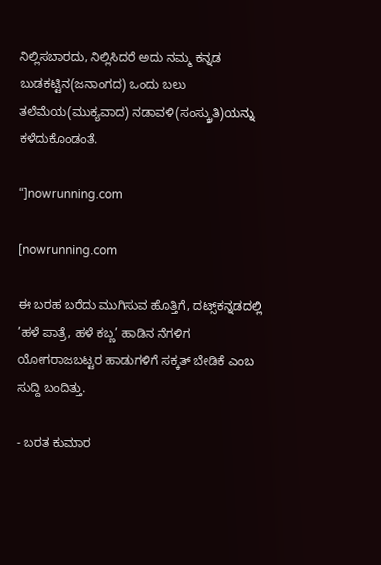ನಿಲ್ಲಿಸಬಾರದು, ನಿಲ್ಲಿಸಿದರೆ ಅದು ನಮ್ಮ ಕನ್ನಡ ಬುಡಕಟ್ಟಿನ(ಜನಾಂಗದ) ಒಂದು ಬಲು ತಲೆಮೆಯ(ಮುಕ್ಯವಾದ) ನಡಾವಳಿ(ಸಂಸ್ಕ್ರುತಿ)ಯನ್ನು ಕಳೆದುಕೊಂಡಂತೆ.

“]nowrunning.com

[nowrunning.com

ಈ ಬರಹ ಬರೆದು ಮುಗಿಸುವ ಹೊತ್ತಿಗೆ, ದಟ್ಸ್‌ಕನ್ನಡದಲ್ಲಿ ’ಹಳೆ ಪಾತ್ರೆ, ಹಳೆ ಕಬ್ಣ’ ಹಾಡಿನ ನೆಗಳಿಗ ಯೋಗರಾಜಬಟ್ಟರ ಹಾಡುಗಳಿಗೆ ಸಕ್ಕತ್ ಬೇಡಿಕೆ ಎಂಬ ಸುದ್ದಿ ಬಂದಿತ್ತು.

- ಬರತ ಕುಮಾರ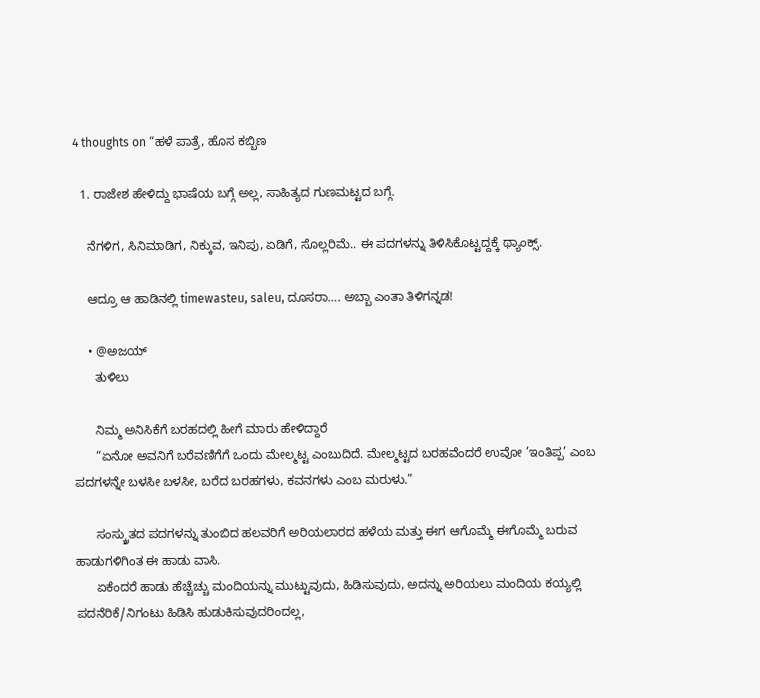4 thoughts on “ಹಳೆ ಪಾತ್ರೆ, ಹೊಸ ಕಬ್ಬಿಣ

  1. ರಾಜೇಶ ಹೇಳಿದ್ದು ಭಾಷೆಯ ಬಗ್ಗೆ ಅಲ್ಲ, ಸಾಹಿತ್ಯದ ಗುಣಮಟ್ಟದ ಬಗ್ಗೆ.

    ನೆಗಳಿಗ, ಸಿನಿಮಾಡಿಗ, ನಿಕ್ಕುವ, ಇನಿಪು, ಏಡಿಗೆ, ಸೊಲ್ಲರಿಮೆ.. ಈ ಪದಗಳನ್ನು ತಿಳಿಸಿಕೊಟ್ಟದ್ದಕ್ಕೆ ಥ್ಯಾಂಕ್ಸ್.

    ಆದ್ರೂ ಆ ಹಾಡಿನಲ್ಲಿ timewasteu, saleu, ದೂಸರಾ…. ಅಬ್ಬಾ ಎಂತಾ ತಿಳಿಗನ್ನಡ!

    • @ಅಜಯ್
      ತುಳಿಲು

      ನಿಮ್ಮ ಅನಿಸಿಕೆಗೆ ಬರಹದಲ್ಲಿ ಹೀಗೆ ಮಾರು ಹೇಳಿದ್ದಾರೆ
      “ಏನೋ ಅವನಿಗೆ ಬರೆವಣಿಗೆಗೆ ಒಂದು ಮೇಲ್ಮಟ್ಟ ಎಂಬುದಿದೆ. ಮೇಲ್ಮಟ್ಟದ ಬರಹವೆಂದರೆ ಉವೋ ’ಇಂತಿಪ್ಪ’ ಎಂಬ ಪದಗಳನ್ನೇ ಬಳಸೀ ಬಳಸೀ, ಬರೆದ ಬರಹಗಳು, ಕವನಗಳು ಎಂಬ ಮರುಳು.”

      ಸಂಸ್ಕ್ರುತದ ಪದಗಳನ್ನು ತುಂಬಿದ ಹಲವರಿಗೆ ಅರಿಯಲಾರದ ಹಳೆಯ ಮತ್ತು ಈಗ ಆಗೊಮ್ಮೆ ಈಗೊಮ್ಮೆ ಬರುವ ಹಾಡುಗಳಿಗಿಂತ ಈ ಹಾಡು ವಾಸಿ.
      ಏಕೆಂದರೆ ಹಾಡು ಹೆಚ್ಚೆಚ್ಚು ಮಂದಿಯನ್ನು ಮುಟ್ಟುವುದು, ಹಿಡಿಸುವುದು, ಅದನ್ನು ಅರಿಯಲು ಮಂದಿಯ ಕಯ್ಯಲ್ಲಿ ಪದನೆರಿಕೆ/ನಿಗಂಟು ಹಿಡಿಸಿ ಹುಡುಕಿಸುವುದರಿಂದಲ್ಲ,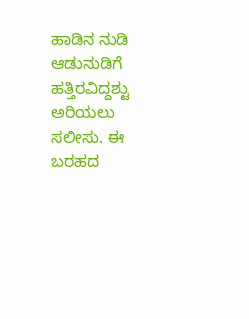ಹಾಡಿನ ನುಡಿ ಆಡುನುಡಿಗೆ ಹತ್ತಿರವಿದ್ದಶ್ಟು ಅರಿಯಲು ಸಲೀಸು. ಈ ಬರಹದ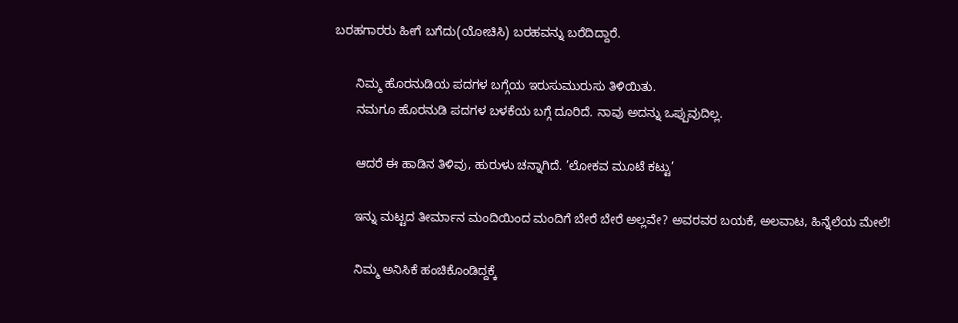ಬರಹಗಾರರು ಹೀಗೆ ಬಗೆದು(ಯೋಚಿಸಿ) ಬರಹವನ್ನು ಬರೆದಿದ್ದಾರೆ.

      ನಿಮ್ಮ ಹೊರನುಡಿಯ ಪದಗಳ ಬಗ್ಗೆಯ ಇರುಸುಮುರುಸು ತಿಳಿಯಿತು.
      ನಮಗೂ ಹೊರನುಡಿ ಪದಗಳ ಬಳಕೆಯ ಬಗ್ಗೆ ದೂರಿದೆ. ನಾವು ಅದನ್ನು ಒಪ್ಪುವುದಿಲ್ಲ.

      ಆದರೆ ಈ ಹಾಡಿನ ತಿಳಿವು, ಹುರುಳು ಚನ್ನಾಗಿದೆ. ’ಲೋಕವ ಮೂಟೆ ಕಟ್ಟು’

      ಇನ್ನು ಮಟ್ಟದ ತೀರ್ಮಾನ ಮಂದಿಯಿಂದ ಮಂದಿಗೆ ಬೇರೆ ಬೇರೆ ಅಲ್ಲವೇ? ಅವರವರ ಬಯಕೆ, ಅಲವಾಟ, ಹಿನ್ನೆಲೆಯ ಮೇಲೆ!

      ನಿಮ್ಮ ಅನಿಸಿಕೆ ಹಂಚಿಕೊಂಡಿದ್ದಕ್ಕೆ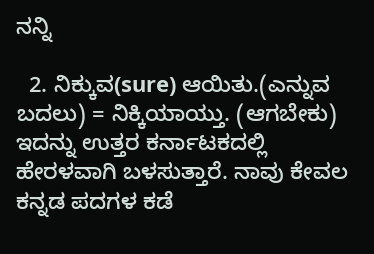ನನ್ನಿ

  2. ನಿಕ್ಕುವ(sure) ಆಯಿತು.(ಎನ್ನುವ ಬದಲು) = ನಿಕ್ಕಿಯಾಯ್ತು. (ಆಗಬೇಕು) ಇದನ್ನು ಉತ್ತರ ಕರ್ನಾಟಕದಲ್ಲಿ ಹೇರಳವಾಗಿ ಬಳಸುತ್ತಾರೆ. ನಾವು ಕೇವಲ ಕನ್ನಡ ಪದಗಳ ಕಡೆ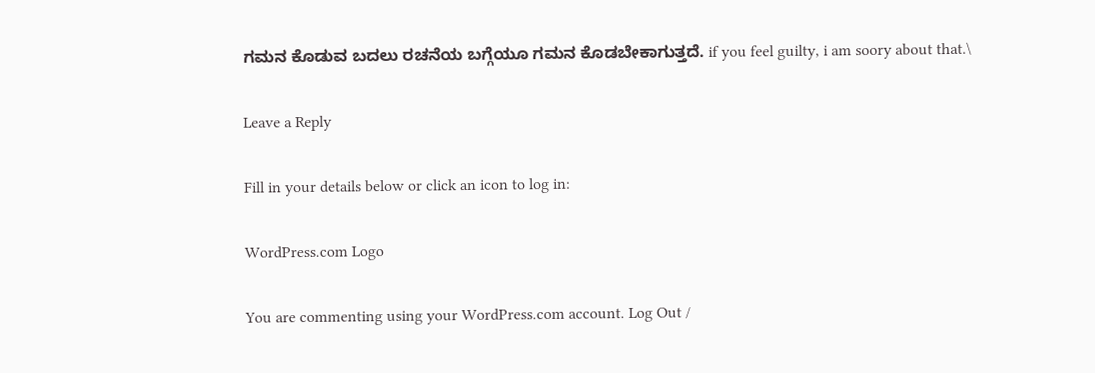ಗಮನ ಕೊಡುವ ಬದಲು ರಚನೆಯ ಬಗ್ಗೆಯೂ ಗಮನ ಕೊಡಬೇಕಾಗುತ್ತದೆ. if you feel guilty, i am soory about that.\

Leave a Reply

Fill in your details below or click an icon to log in:

WordPress.com Logo

You are commenting using your WordPress.com account. Log Out /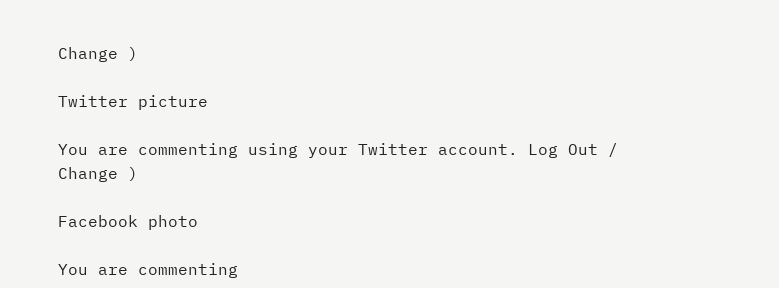Change )

Twitter picture

You are commenting using your Twitter account. Log Out / Change )

Facebook photo

You are commenting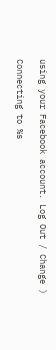using your Facebook account. Log Out / Change )

Connecting to %s